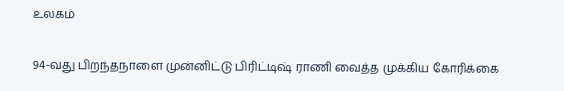உலகம்

94-வது பிறந்தநாளை முன்னிட்டு பிரிட்டிஷ் ராணி வைத்த முக்கிய கோரிக்கை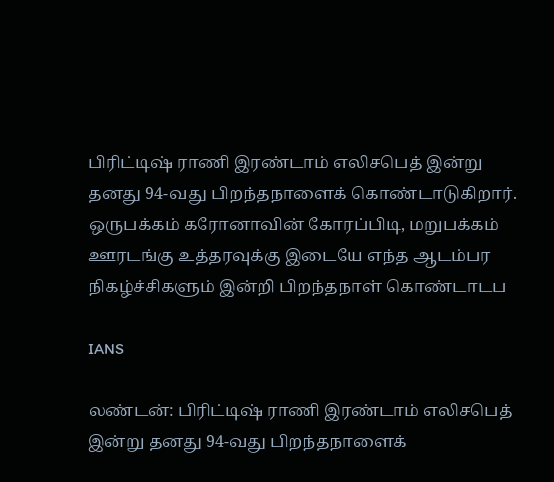பிரிட்டிஷ் ராணி இரண்டாம் எலிசபெத் இன்று தனது 94-வது பிறந்தநாளைக் கொண்டாடுகிறார். ஒருபக்கம் கரோனாவின் கோரப்பிடி, மறுபக்கம் ஊரடங்கு உத்தரவுக்கு இடையே எந்த ஆடம்பர நிகழ்ச்சிகளும் இன்றி பிறந்தநாள் கொண்டாடப

IANS

லண்டன்: பிரிட்டிஷ் ராணி இரண்டாம் எலிசபெத் இன்று தனது 94-வது பிறந்தநாளைக்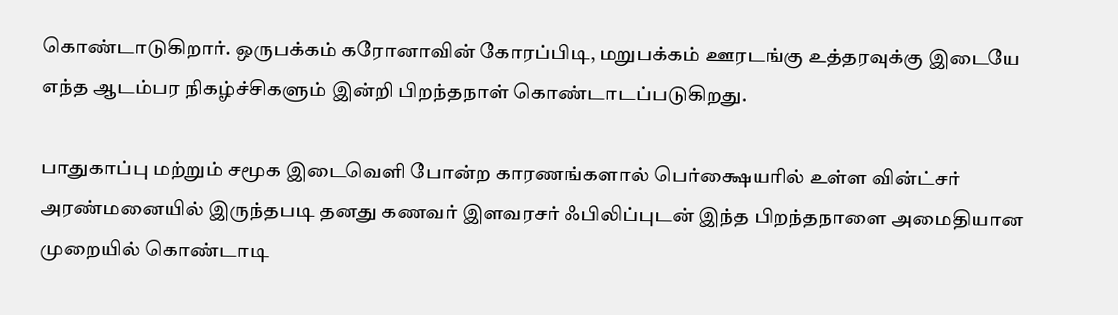கொண்டாடுகிறார். ஒருபக்கம் கரோனாவின் கோரப்பிடி, மறுபக்கம் ஊரடங்கு உத்தரவுக்கு இடையே எந்த ஆடம்பர நிகழ்ச்சிகளும் இன்றி பிறந்தநாள் கொண்டாடப்படுகிறது.

பாதுகாப்பு மற்றும் சமூக இடைவெளி போன்ற காரணங்களால் பெர்க்ஷையரில் உள்ள வின்ட்சர் அரண்மனையில் இருந்தபடி தனது கணவர் இளவரசர் ஃபிலிப்புடன் இந்த பிறந்தநாளை அமைதியான முறையில் கொண்டாடி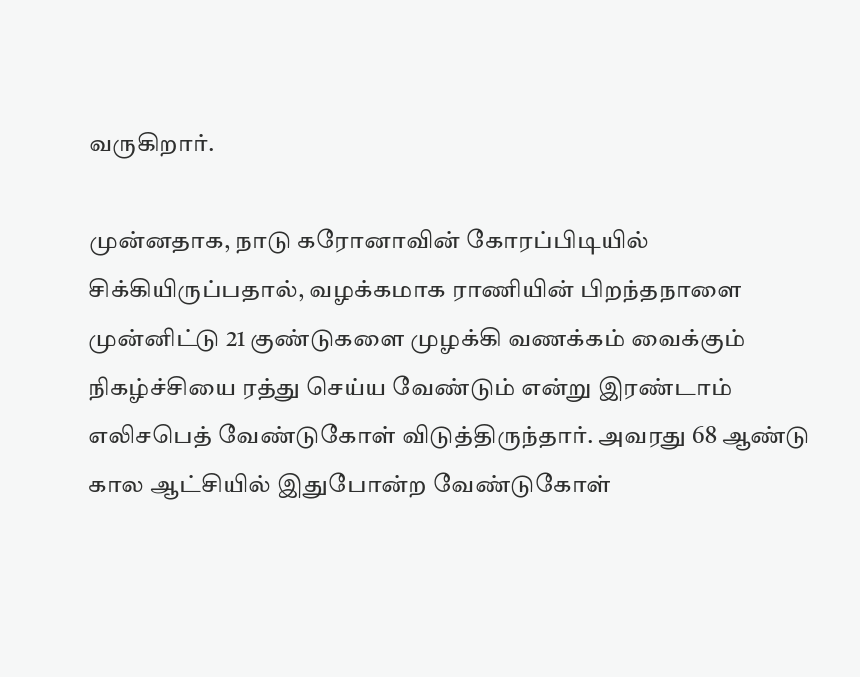வருகிறார்.

முன்னதாக, நாடு கரோனாவின் கோரப்பிடியில் சிக்கியிருப்பதால், வழக்கமாக ராணியின் பிறந்தநாளை முன்னிட்டு 21 குண்டுகளை முழக்கி வணக்கம் வைக்கும் நிகழ்ச்சியை ரத்து செய்ய வேண்டும் என்று இரண்டாம் எலிசபெத் வேண்டுகோள் விடுத்திருந்தார். அவரது 68 ஆண்டு கால ஆட்சியில் இதுபோன்ற வேண்டுகோள்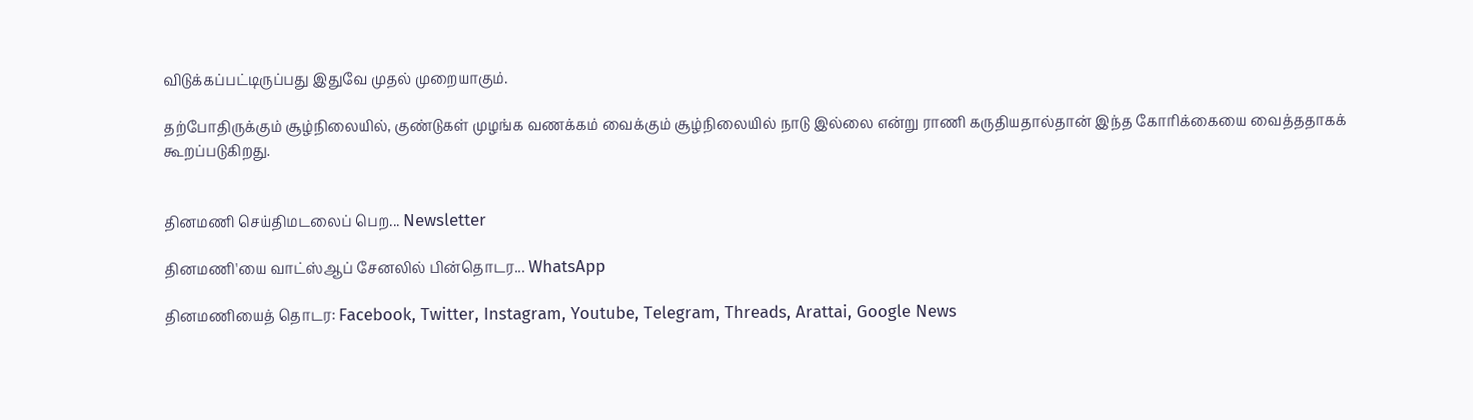விடுக்கப்பட்டிருப்பது இதுவே முதல் முறையாகும்.

தற்போதிருக்கும் சூழ்நிலையில், குண்டுகள் முழங்க வணக்கம் வைக்கும் சூழ்நிலையில் நாடு இல்லை என்று ராணி கருதியதால்தான் இந்த கோரிக்கையை வைத்ததாகக் கூறப்படுகிறது.


தினமணி செய்திமடலைப் பெற... Newsletter

தினமணி'யை வாட்ஸ்ஆப் சேனலில் பின்தொடர... WhatsApp

தினமணியைத் தொடர: Facebook, Twitter, Instagram, Youtube, Telegram, Threads, Arattai, Google News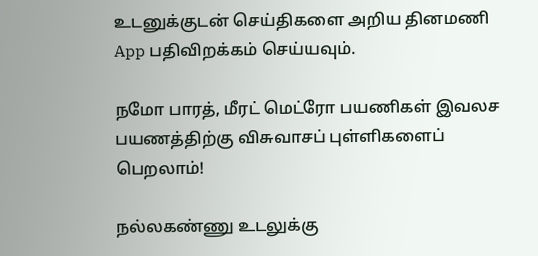உடனுக்குடன் செய்திகளை அறிய தினமணி App பதிவிறக்கம் செய்யவும்.

நமோ பாரத், மீரட் மெட்ரோ பயணிகள் இவலச பயணத்திற்கு விசுவாசப் புள்ளிகளைப் பெறலாம்!

நல்லகண்ணு உடலுக்கு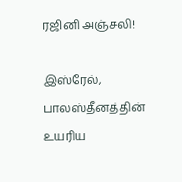ரஜினி அஞ்சலி!

இஸ்ரேல், பாலஸ்தீனத்தின் உயரிய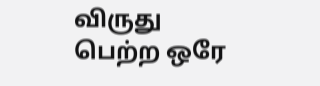விருது பெற்ற ஒரே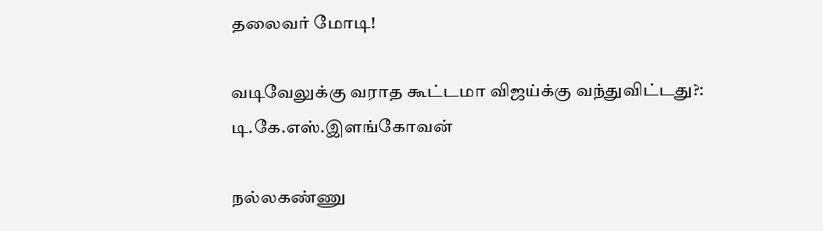தலைவர் மோடி!

வடிவேலுக்கு வராத கூட்டமா விஜய்க்கு வந்துவிட்டது?: டி.கே.எஸ்.இளங்கோவன்

நல்லகண்ணு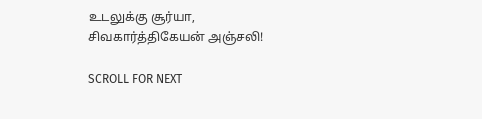உடலுக்கு சூர்யா, சிவகார்த்திகேயன் அஞ்சலி!

SCROLL FOR NEXT